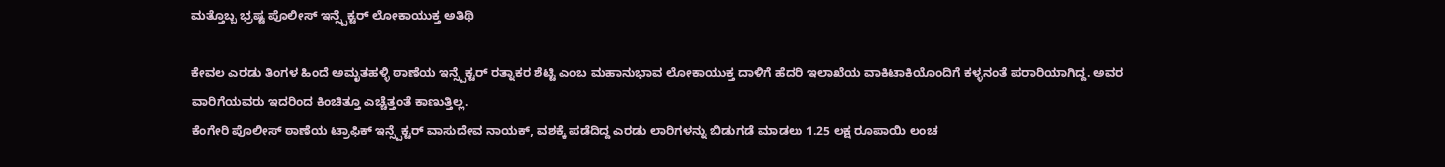ಮತ್ತೊಬ್ಬ ಭ್ರಷ್ಟ ಪೊಲೀಸ್ ಇನ್ಸ್ಪೆಕ್ಟರ್ ಲೋಕಾಯುಕ್ತ ಅತಿಥಿ

ಕೇವಲ ಎರಡು ತಿಂಗಳ ಹಿಂದೆ ಅಮೃತಹಳ್ಳಿ ಠಾಣೆಯ ಇನ್ಸ್ಪೆಕ್ಟರ್ ರತ್ನಾಕರ ಶೆಟ್ಟಿ ಎಂಬ ಮಹಾನುಭಾವ ಲೋಕಾಯುಕ್ತ ದಾಳಿಗೆ ಹೆದರಿ ಇಲಾಖೆಯ ವಾಕಿಟಾಕಿಯೊಂದಿಗೆ ಕಳ್ಳನಂತೆ ಪರಾರಿಯಾಗಿದ್ದ. ಅವರ ವಾರಿಗೆಯವರು ಇದರಿಂದ ಕಿಂಚಿತ್ತೂ ಎಚ್ಚೆತ್ತಂತೆ ಕಾಣುತ್ತಿಲ್ಲ.
ಕೆಂಗೇರಿ ಪೊಲೀಸ್ ಠಾಣೆಯ ಟ್ರಾಫಿಕ್ ಇನ್ಸ್ಪೆಕ್ಟರ್ ವಾಸುದೇವ ನಾಯಕ್, ವಶಕ್ಕೆ ಪಡೆದಿದ್ದ ಎರಡು ಲಾರಿಗಳನ್ನು ಬಿಡುಗಡೆ ಮಾಡಲು 1.25 ಲಕ್ಷ ರೂಪಾಯಿ ಲಂಚ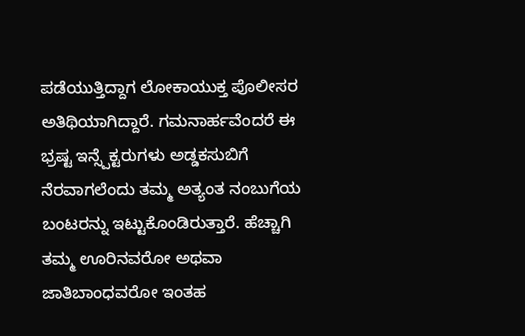ಪಡೆಯುತ್ತಿದ್ದಾಗ ಲೋಕಾಯುಕ್ತ ಪೊಲೀಸರ ಅತಿಥಿಯಾಗಿದ್ದಾರೆ. ಗಮನಾರ್ಹವೆಂದರೆ ಈ ಭ್ರಷ್ಟ ಇನ್ಸ್ಪೆಕ್ಟರುಗಳು ಅಡ್ಡಕಸುಬಿಗೆ ನೆರವಾಗಲೆಂದು ತಮ್ಮ ಅತ್ಯಂತ ನಂಬುಗೆಯ ಬಂಟರನ್ನು ಇಟ್ಟುಕೊಂಡಿರುತ್ತಾರೆ. ಹೆಚ್ಚಾಗಿ ತಮ್ಮ ಊರಿನವರೋ ಅಥವಾ ಜಾತಿಬಾಂಧವರೋ ಇಂತಹ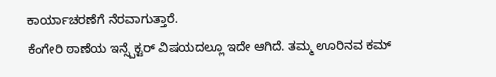ಕಾರ್ಯಾಚರಣೆಗೆ ನೆರವಾಗುತ್ತಾರೆ.
ಕೆಂಗೇರಿ ಠಾಣೆಯ ಇನ್ಸ್ಪೆಕ್ಟರ್ ವಿಷಯದಲ್ಲೂ ಇದೇ ಆಗಿದೆ. ತಮ್ಮ ಊರಿನವ ಕಮ್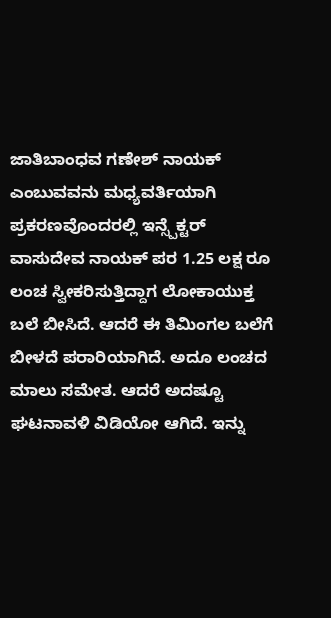ಜಾತಿಬಾಂಧವ ಗಣೇಶ್ ನಾಯಕ್ ಎಂಬುವವನು ಮಧ್ಯವರ್ತಿಯಾಗಿ ಪ್ರಕರಣವೊಂದರಲ್ಲಿ ಇನ್ಸ್ಪೆಕ್ಟರ್ ವಾಸುದೇವ ನಾಯಕ್ ಪರ 1.25 ಲಕ್ಷ ರೂ ಲಂಚ ಸ್ವೀಕರಿಸುತ್ತಿದ್ದಾಗ ಲೋಕಾಯುಕ್ತ ಬಲೆ ಬೀಸಿದೆ. ಆದರೆ ಈ ತಿಮಿಂಗಲ ಬಲೆಗೆ ಬೀಳದೆ ಪರಾರಿಯಾಗಿದೆ. ಅದೂ ಲಂಚದ ಮಾಲು ಸಮೇತ. ಆದರೆ ಅದಷ್ಟೂ ಘಟನಾವಳಿ ವಿಡಿಯೋ ಆಗಿದೆ. ಇನ್ನು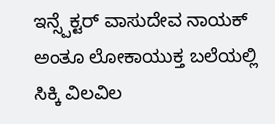ಇನ್ಸ್ಪೆಕ್ಟರ್ ವಾಸುದೇವ ನಾಯಕ್ ಅಂತೂ ಲೋಕಾಯುಕ್ತ ಬಲೆಯಲ್ಲಿ ಸಿಕ್ಕಿ ವಿಲವಿಲ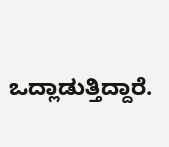ಒದ್ಲಾಡುತ್ತಿದ್ದಾರೆ.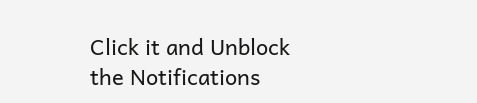Click it and Unblock the Notifications